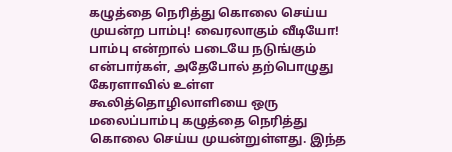கழுத்தை நெரித்து கொலை செய்ய முயன்ற பாம்பு! வைரலாகும் வீடியோ!
பாம்பு என்றால் படையே நடுங்கும் என்பார்கள், அதேபோல் தற்பொழுது கேரளாவில் உள்ள கூலித்தொழிலாளியை ஒரு மலைப்பாம்பு கழுத்தை நெரித்து கொலை செய்ய முயன்றுள்ளது. இந்த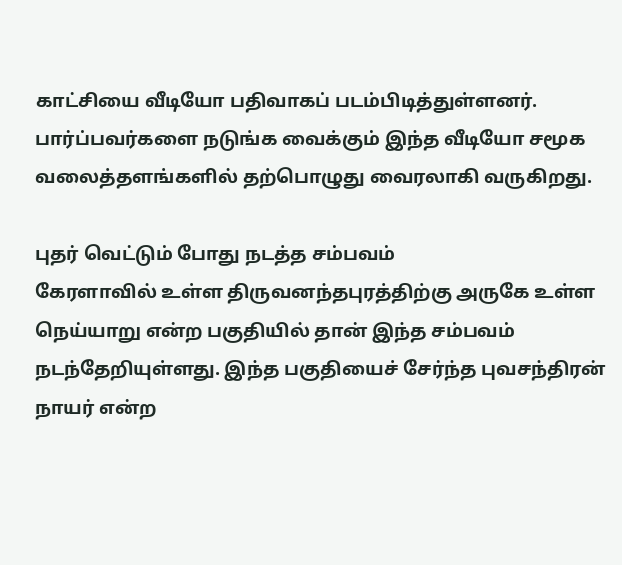காட்சியை வீடியோ பதிவாகப் படம்பிடித்துள்ளனர். பார்ப்பவர்களை நடுங்க வைக்கும் இந்த வீடியோ சமூக வலைத்தளங்களில் தற்பொழுது வைரலாகி வருகிறது.

புதர் வெட்டும் போது நடத்த சம்பவம்
கேரளாவில் உள்ள திருவனந்தபுரத்திற்கு அருகே உள்ள நெய்யாறு என்ற பகுதியில் தான் இந்த சம்பவம் நடந்தேறியுள்ளது. இந்த பகுதியைச் சேர்ந்த புவசந்திரன் நாயர் என்ற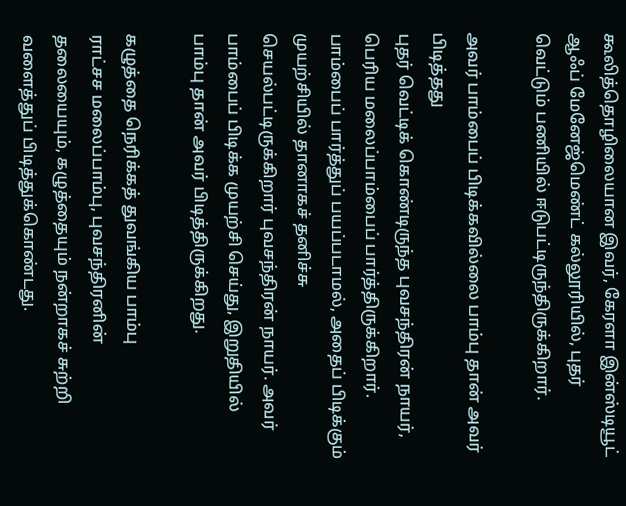கூலித்தொழிலையான இவர், கேரளா இன்ஸ்டியூட் ஆஃப் மேனேஜ்மெண்ட் கல்லூரியில், புதர் வெட்டும் பணியில் ஈடுபட்டிருந்திருக்கிறார்.

அவர் பாம்பைப் பிடிக்கவில்லை பாம்பு தான் அவர் பிடித்தது
புதர் வெட்டிக் கொண்டிருந்த புவசந்திரன் நாயர், பெரிய மலைப்பாம்பைப் பார்த்திருக்கிறார். பாம்பைப் பார்த்துப் பயப்படாமல், அதைப் பிடிக்கும் முயற்சியில் தானாகச் தனிச்சு செயல்பட்டிருக்கிறார் புவசந்திரன் நாயர். அவர் பாம்பைப் பிடிக்க முயற்சி செய்து, இறுதியில் பாம்பு தான் அவர் பிடித்திருக்கிறது.

கழுத்தை நெரிக்கத் துவங்கிய பாம்பு
ராட்சச மலைப்பாம்பு, புவசந்திரனின் தலையையும், கழுத்தையும் நன்றாகச் சுற்றி வளைத்துப் பிடித்துக்கொண்டது.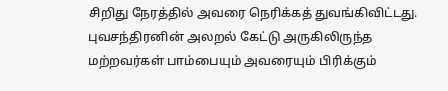சிறிது நேரத்தில் அவரை நெரிக்கத் துவங்கிவிட்டது. புவசந்திரனின் அலறல் கேட்டு அருகிலிருந்த மற்றவர்கள் பாம்பையும் அவரையும் பிரிக்கும்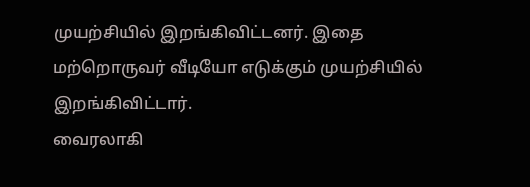முயற்சியில் இறங்கிவிட்டனர். இதை மற்றொருவர் வீடியோ எடுக்கும் முயற்சியில் இறங்கிவிட்டார்.
வைரலாகி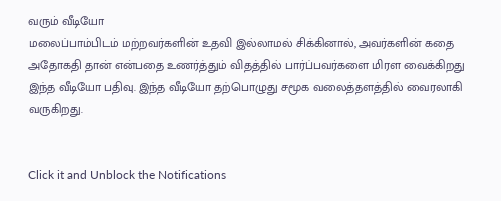வரும் வீடியோ
மலைப்பாம்பிடம் மற்றவர்களின் உதவி இல்லாமல் சிக்கினால், அவர்களின் கதை அதோகதி தான் என்பதை உணர்த்தும் விதத்தில் பார்ப்பவர்களை மிரள வைக்கிறது இந்த வீடியோ பதிவு. இந்த வீடியோ தற்பொழுது சமூக வலைத்தளத்தில் வைரலாகி வருகிறது.


Click it and Unblock the Notifications